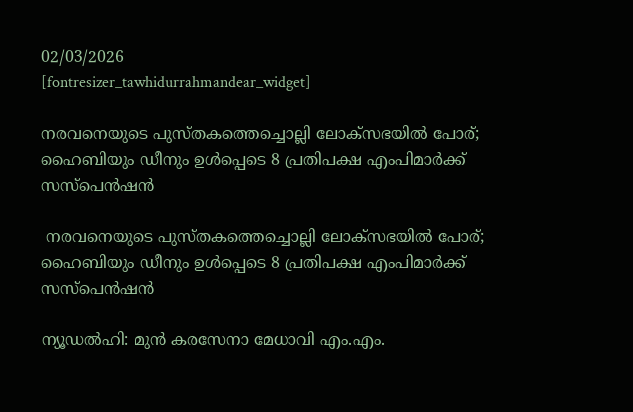02/03/2026
[fontresizer_tawhidurrahmandear_widget]

നരവനെയുടെ പുസ്തകത്തെച്ചൊല്ലി ലോക്‌സഭയിൽ പോര്; ഹൈബിയും ഡീനും ഉൾപ്പെടെ 8 പ്രതിപക്ഷ എംപിമാർക്ക് സസ്‌പെൻഷൻ

 നരവനെയുടെ പുസ്തകത്തെച്ചൊല്ലി ലോക്‌സഭയിൽ പോര്; ഹൈബിയും ഡീനും ഉൾപ്പെടെ 8 പ്രതിപക്ഷ എംപിമാർക്ക് സസ്‌പെൻഷൻ

ന്യൂഡൽഹി: മുൻ കരസേനാ മേധാവി എം.എം.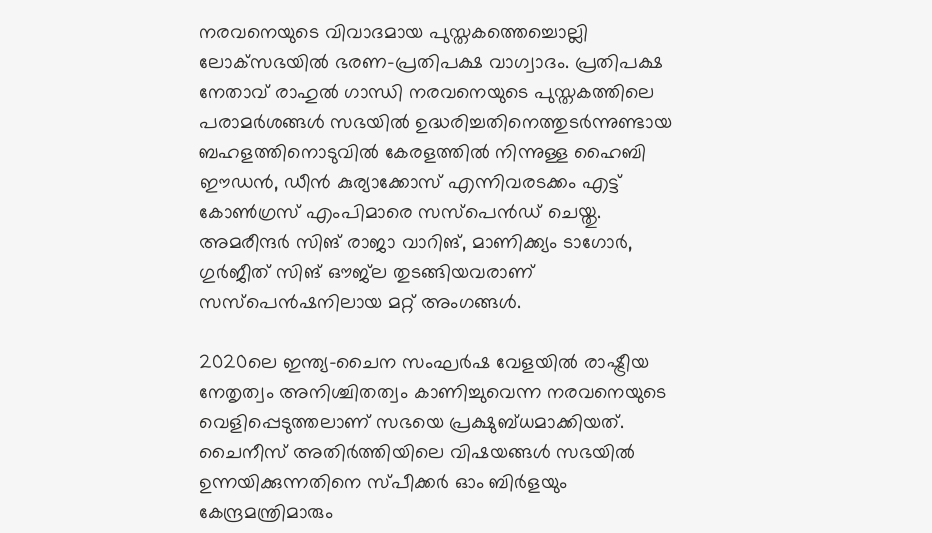നരവനെയുടെ വിവാദമായ പുസ്തകത്തെച്ചൊല്ലി ലോക്‌സഭയിൽ ഭരണ-പ്രതിപക്ഷ വാഗ്വാദം. പ്രതിപക്ഷ നേതാവ് രാഹുൽ ഗാന്ധി നരവനെയുടെ പുസ്തകത്തിലെ പരാമർശങ്ങൾ സഭയിൽ ഉദ്ധരിച്ചതിനെത്തുടർന്നുണ്ടായ ബഹളത്തിനൊടുവിൽ കേരളത്തിൽ നിന്നുള്ള ഹൈബി ഈഡൻ, ഡീൻ കുര്യാക്കോസ് എന്നിവരടക്കം എട്ട് കോൺഗ്രസ് എംപിമാരെ സസ്‌പെൻഡ് ചെയ്തു. അമരീന്ദർ സിങ് രാജാ വാറിങ്, മാണിക്ക്യം ടാഗോർ, ഗുർജീത് സിങ് ഔജ്‌ല തുടങ്ങിയവരാണ് സസ്‌പെൻഷനിലായ മറ്റ് അംഗങ്ങൾ.

2020ലെ ഇന്ത്യ-ചൈന സംഘർഷ വേളയിൽ രാഷ്ട്രീയ നേതൃത്വം അനിശ്ചിതത്വം കാണിച്ചുവെന്ന നരവനെയുടെ വെളിപ്പെടുത്തലാണ് സഭയെ പ്രക്ഷുബ്ധമാക്കിയത്. ചൈനീസ് അതിർത്തിയിലെ വിഷയങ്ങൾ സഭയിൽ ഉന്നയിക്കുന്നതിനെ സ്പീക്കർ ഓം ബിർളയും കേന്ദ്രമന്ത്രിമാരും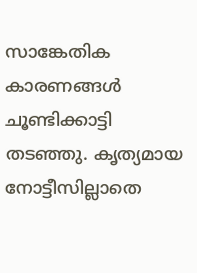സാങ്കേതിക കാരണങ്ങൾ ചൂണ്ടിക്കാട്ടി തടഞ്ഞു. കൃത്യമായ നോട്ടീസില്ലാതെ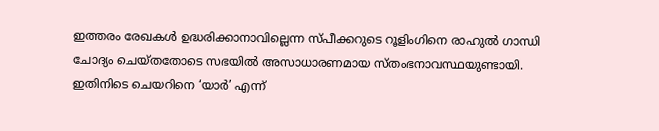ഇത്തരം രേഖകൾ ഉദ്ധരിക്കാനാവില്ലെന്ന സ്പീക്കറുടെ റൂളിംഗിനെ രാഹുൽ ഗാന്ധി ചോദ്യം ചെയ്തതോടെ സഭയിൽ അസാധാരണമായ സ്തംഭനാവസ്ഥയുണ്ടായി. ഇതിനിടെ ചെയറിനെ ‘യാർ’ എന്ന്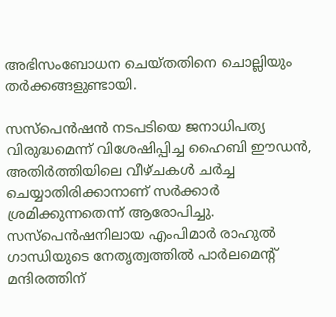അഭിസംബോധന ചെയ്തതിനെ ചൊല്ലിയും തർക്കങ്ങളുണ്ടായി.

സസ്‌പെൻഷൻ നടപടിയെ ജനാധിപത്യ വിരുദ്ധമെന്ന് വിശേഷിപ്പിച്ച ഹൈബി ഈഡൻ, അതിർത്തിയിലെ വീഴ്ചകൾ ചർച്ച ചെയ്യാതിരിക്കാനാണ് സർക്കാർ ശ്രമിക്കുന്നതെന്ന് ആരോപിച്ചു. സസ്‌പെൻഷനിലായ എംപിമാർ രാഹുൽ ഗാന്ധിയുടെ നേതൃത്വത്തിൽ പാർലമെന്റ് മന്ദിരത്തിന്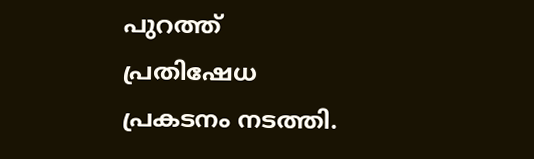പുറത്ത് പ്രതിഷേധ പ്രകടനം നടത്തി.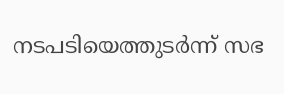നടപടിയെത്തുടർന്ന് സഭ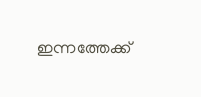ഇന്നത്തേക്ക്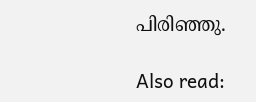പിരിഞ്ഞു.

Also read: